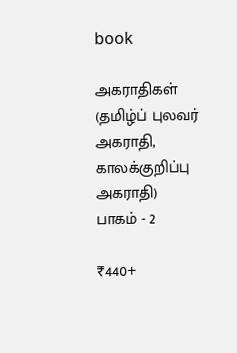book

அகராதிகள் (தமிழ்ப் புலவர் அகராதி, காலக்குறிப்பு அகராதி) பாகம் - 2

₹440+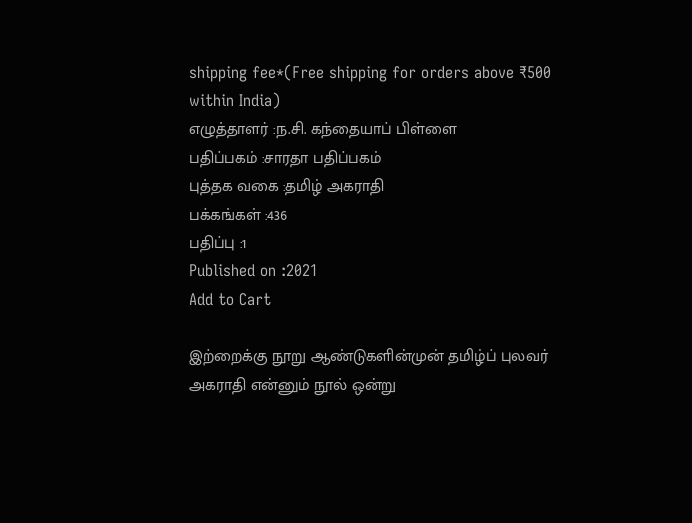shipping fee*(Free shipping for orders above ₹500 within India)
எழுத்தாளர் :ந.சி. கந்தையாப் பிள்ளை
பதிப்பகம் :சாரதா பதிப்பகம்
புத்தக வகை :தமிழ் அகராதி
பக்கங்கள் :436
பதிப்பு :1
Published on :2021
Add to Cart

இற்றைக்கு நூறு ஆண்டுகளின்முன் தமிழ்ப் புலவர் அகராதி என்னும் நூல் ஒன்று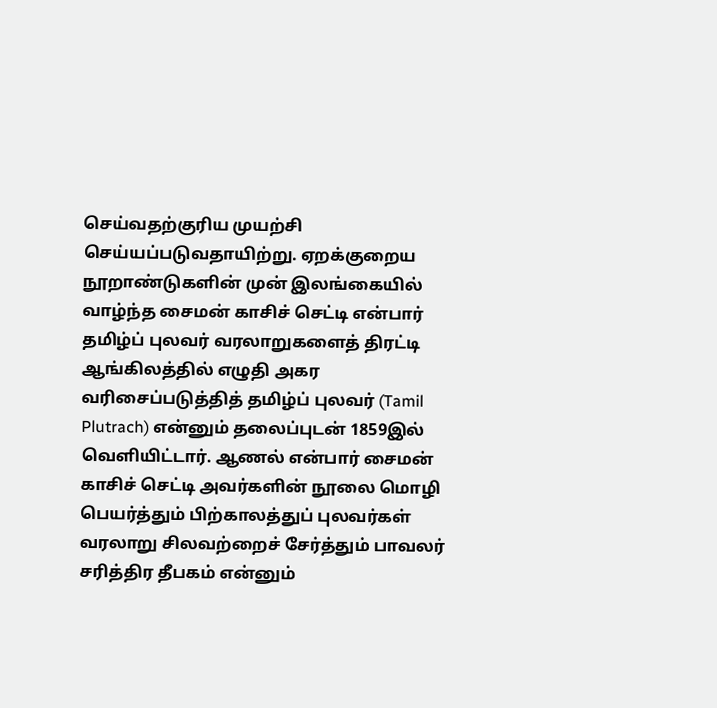செய்வதற்குரிய முயற்சி செய்யப்படுவதாயிற்று. ஏறக்குறைய நூறாண்டுகளின் முன் இலங்கையில் வாழ்ந்த சைமன் காசிச் செட்டி என்பார் தமிழ்ப் புலவர் வரலாறுகளைத் திரட்டி ஆங்கிலத்தில் எழுதி அகர வரிசைப்படுத்தித் தமிழ்ப் புலவர் (Tamil Plutrach) என்னும் தலைப்புடன் 1859இல் வெளியிட்டார். ஆணல் என்பார் சைமன் காசிச் செட்டி அவர்களின் நூலை மொழி பெயர்த்தும் பிற்காலத்துப் புலவர்கள் வரலாறு சிலவற்றைச் சேர்த்தும் பாவலர் சரித்திர தீபகம் என்னும்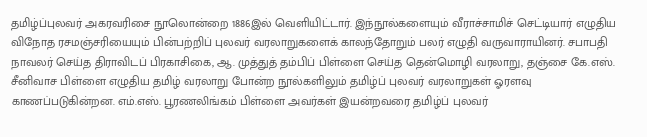தமிழ்ப்புலவர் அகரவரிசை நூலொன்றை 1886இல் வெளியிட்டார். இந்நூல்களையும் வீராச்சாமிச் செட்டியார் எழுதிய விநோத ரசமஞ்சரியையும் பின்பற்றிப் புலவர் வரலாறுகளைக் காலந்தோறும் பலர் எழுதி வருவாராயினர். சபாபதி நாவலர் செய்த திராவிடப் பிரகாசிகை, ஆ. முத்துத் தம்பிப் பிள்ளை செய்த தென்மொழி வரலாறு, தஞ்சை கே.எஸ். சீனிவாச பிள்ளை எழுதிய தமிழ் வரலாறு போன்ற நூல்களிலும் தமிழ்ப் புலவர் வரலாறுகள் ஓரளவு காணப்படுகின்றன. எம்.எஸ். பூரணலிங்கம் பிள்ளை அவர்கள் இயன்றவரை தமிழ்ப் புலவர்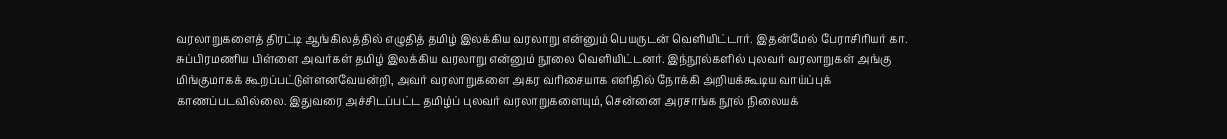வரலாறுகளைத் திரட்டி ஆங்கிலத்தில் எழுதித் தமிழ் இலக்கிய வரலாறு என்னும் பெயருடன் வெளியிட்டார். இதன்மேல் பேராசிரியர் கா. சுப்பிரமணிய பிள்ளை அவர்கள் தமிழ் இலக்கிய வரலாறு என்னும் நூலை வெளியிட்டனர். இந்நூல்களில் புலவர் வரலாறுகள் அங்கு மிங்குமாகக் கூறப்பட்டுள்ளனவேயன்றி, அவர் வரலாறுகளை அகர வரிசையாக எளிதில் நோக்கி அறியக்கூடிய வாய்ப்புக் காணப்படவில்லை. இதுவரை அச்சிடப்பட்ட தமிழ்ப் புலவர் வரலாறுகளையும், சென்னை அரசாங்க நூல் நிலையக்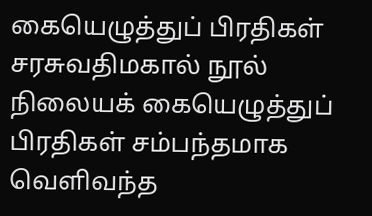கையெழுத்துப் பிரதிகள் சரசுவதிமகால் நூல் நிலையக் கையெழுத்துப் பிரதிகள் சம்பந்தமாக வெளிவந்த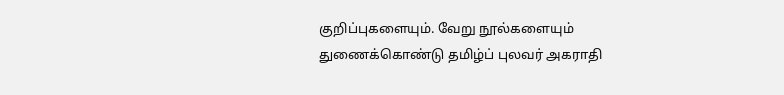குறிப்புகளையும். வேறு நூல்களையும் துணைக்கொண்டு தமிழ்ப் புலவர் அகராதி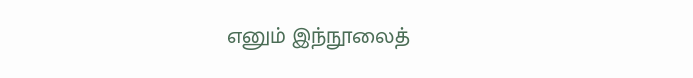எனும் இந்நூலைத்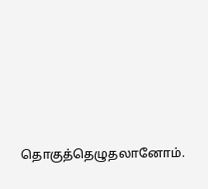தொகுத்தெழுதலானோம்.